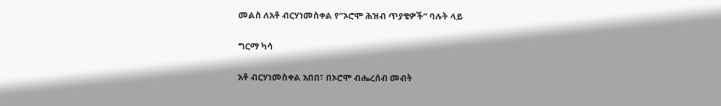መልስ ለአቶ ብርሃነመስቀል የ”ኦሮሞ ሕዝብ ጥያቄዎች” ባሉት ላይ

ግርማ ካሳ

አቶ ብርሃነመስቀል አበበ፣ በኦሮሞ ብሔረሰብ መብት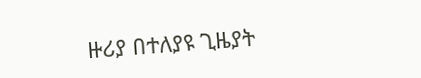ዙሪያ በተለያዩ ጊዜያት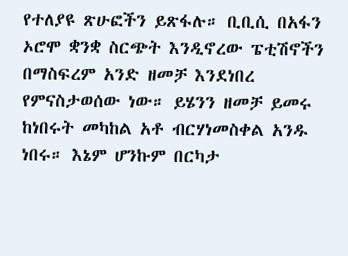የተለያዩ ጽሁፎችን ይጽፋሉ። ቢቢሲ በአፋን ኦሮሞ ቋንቋ ስርጭት እንዲኖረው ፔቲሽኖችን በማስፍረም አንድ ዘመቻ እንደነበረ የምናስታወሰው ነው። ይሄንን ዘመቻ ይመሩ ከነበሩት መካከል አቶ ብርሃነመስቀል አንዱ ነበሩ። እኔም ሆንኩም በርካታ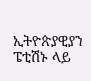ኢትዮጵያዊያን ፔቲሽኑ ላይ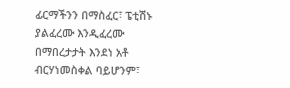ፊርማችንን በማስፈር፣ ፔቲሽኑ ያልፈረሙ እንዲፈረሙ በማበረታታት እንደነ አቶ ብርሃነመስቀል ባይሆንም፣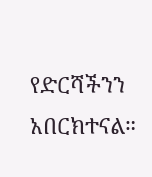የድርሻችንን አበርክተናል።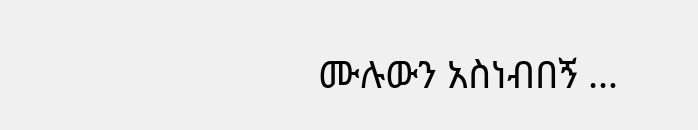ሙሉውን አስነብበኝ …